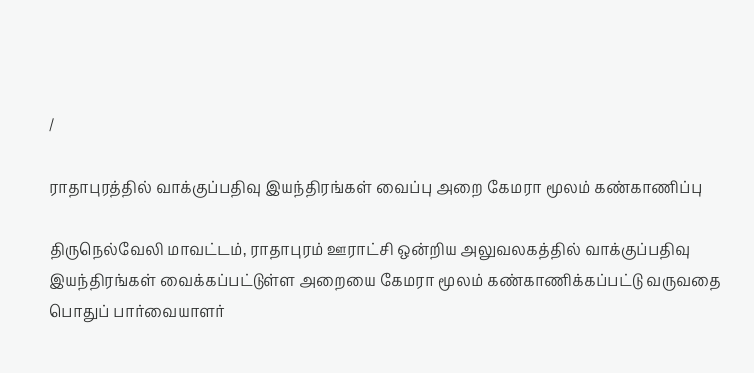/

ராதாபுரத்தில் வாக்குப்பதிவு இயந்திரங்கள் வைப்பு அறை கேமரா மூலம் கண்காணிப்பு

திருநெல்வேலி மாவட்டம், ராதாபுரம் ஊராட்சி ஒன்றிய அலுவலகத்தில் வாக்குப்பதிவு இயந்திரங்கள் வைக்கப்பட்டுள்ள அறையை கேமரா மூலம் கண்காணிக்கப்பட்டு வருவதை பொதுப் பார்வையாளர்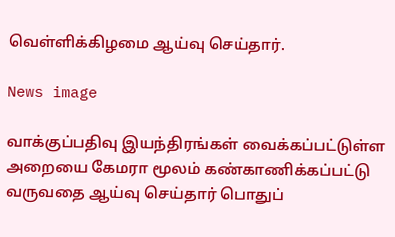வெள்ளிக்கிழமை ஆய்வு செய்தார்.

News image

வாக்குப்பதிவு இயந்திரங்கள் வைக்கப்பட்டுள்ள அறையை கேமரா மூலம் கண்காணிக்கப்பட்டு வருவதை ஆய்வு செய்தார் பொதுப்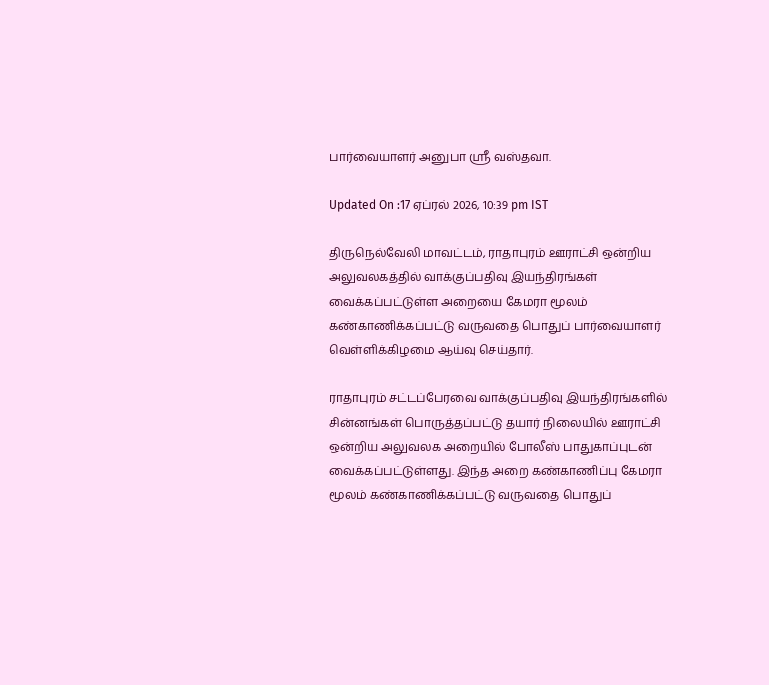பார்வையாளர் அனுபா ஸ்ரீ வஸ்தவா.

Updated On :17 ஏப்ரல் 2026, 10:39 pm IST

திருநெல்வேலி மாவட்டம், ராதாபுரம் ஊராட்சி ஒன்றிய அலுவலகத்தில் வாக்குப்பதிவு இயந்திரங்கள் வைக்கப்பட்டுள்ள அறையை கேமரா மூலம் கண்காணிக்கப்பட்டு வருவதை பொதுப் பார்வையாளர் வெள்ளிக்கிழமை ஆய்வு செய்தார்.

ராதாபுரம் சட்டப்பேரவை வாக்குப்பதிவு இயந்திரங்களில் சின்னங்கள் பொருத்தப்பட்டு தயார் நிலையில் ஊராட்சி ஒன்றிய அலுவலக அறையில் போலீஸ் பாதுகாப்புடன் வைக்கப்பட்டுள்ளது. இந்த அறை கண்காணிப்பு கேமரா மூலம் கண்காணிக்கப்பட்டு வருவதை பொதுப்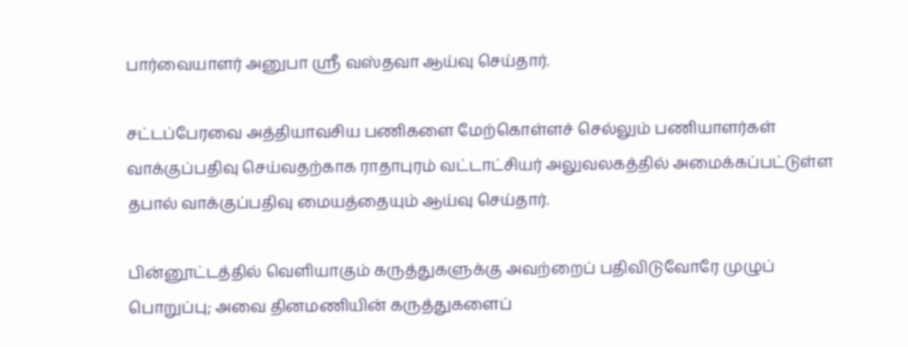பார்வையாளர் அனுபா ஸ்ரீ வஸ்தவா ஆய்வு செய்தார்.

சட்டப்பேரவை அத்தியாவசிய பணிகளை மேற்கொள்ளச் செல்லும் பணியாளர்கள் வாக்குப்பதிவு செய்வதற்காக ராதாபுரம் வட்டாட்சியர் அலுவலகத்தில் அமைக்கப்பட்டுள்ள தபால் வாக்குப்பதிவு மையத்தையும் ஆய்வு செய்தார்.

பின்னூட்டத்தில் வெளியாகும் கருத்துகளுக்கு அவற்றைப் பதிவிடுவோரே முழுப் பொறுப்பு; அவை தினமணியின் கருத்துகளைப்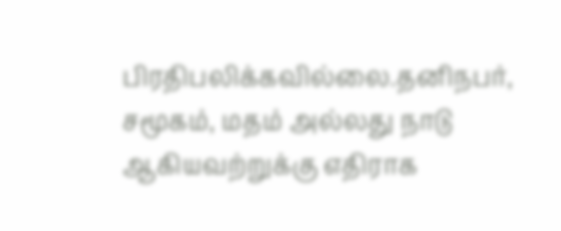பிரதிபலிக்கவில்லை.தனிநபர், சமூகம், மதம் அல்லது நாடு ஆகியவற்றுக்கு எதிராக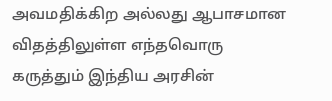அவமதிக்கிற அல்லது ஆபாசமான விதத்திலுள்ள எந்தவொரு கருத்தும் இந்திய அரசின்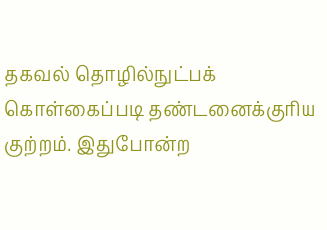தகவல் தொழில்நுட்பக் கொள்கைப்படி தண்டனைக்குரிய குற்றம். இதுபோன்ற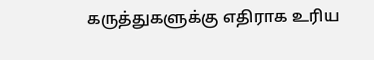கருத்துகளுக்கு எதிராக உரிய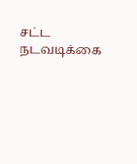சட்ட நடவடிக்கை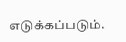எடுக்கப்படும்.